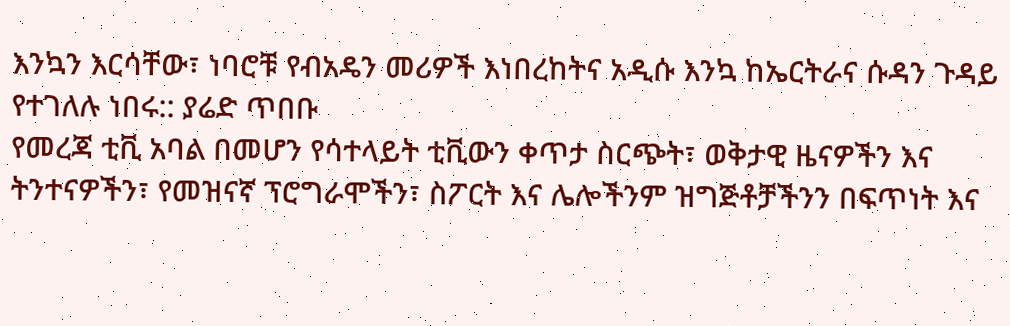እንኳን እርሳቸው፣ ነባሮቹ የብአዴን መሪዎች እነበረከትና አዲሱ እንኳ ከኤርትራና ሱዳን ጉዳይ የተገለሉ ነበሩ:: ያሬድ ጥበቡ
የመረጃ ቲቪ አባል በመሆን የሳተላይት ቲቪውን ቀጥታ ስርጭት፣ ወቅታዊ ዜናዎችን እና ትንተናዎችን፣ የመዝናኛ ፕሮግራሞችን፣ ስፖርት እና ሌሎችንም ዝግጅቶቻችንን በፍጥነት እና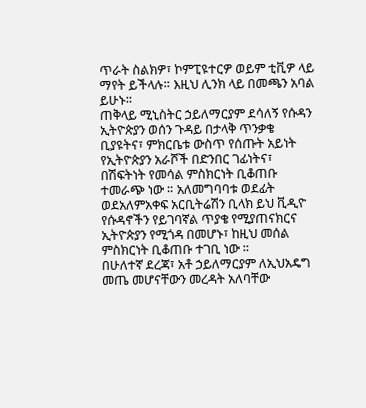ጥራት ስልክዎ፣ ኮምፒዩተርዎ ወይም ቲቪዎ ላይ ማየት ይችላሉ። እዚህ ሊንክ ላይ በመጫን አባል ይሁኑ።
ጠቅላይ ሚኒስትር ኃይለማርያም ደሳለኝ የሱዳን ኢትዮጵያን ወሰን ጉዳይ በታላቅ ጥንቃቄ ቢያዩትና፣ ምክርቤቱ ውስጥ የሰጡት አይነት የኢትዮጵያን አራሾች በድንበር ገፊነትና፣ በሽፍትነት የመሳል ምስክርነት ቢቆጠቡ ተመራጭ ነው ። አለመግባባቱ ወደፊት ወደአለምአቀፍ አርቢትሬሽን ቢላክ ይህ ቪዲዮ የሱዳኖችን የይገባኛል ጥያቄ የሚያጠናክርና ኢትዮጵያን የሚጎዳ በመሆኑ፣ ከዚህ መሰል ምስክርነት ቢቆጠቡ ተገቢ ነው ።
በሁለተኛ ደረጃ፣ አቶ ኃይለማርያም ለኢህአዴግ መጤ መሆናቸውን መረዳት አለባቸው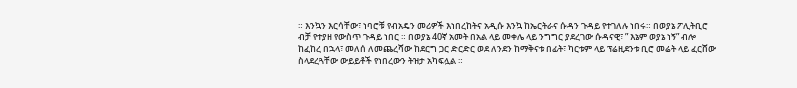። እንኳን እርሳቸው፣ ነባሮቹ የብአዴን መሪዎች እነበረከትና አዲሱ እንኳ ከኤርትራና ሱዳን ጉዳይ የተገለሉ ነበሩ። በወያኔ ፖሊትቢሮ ብቻ የተያዘ የውስጥ ጉዳይ ነበር ። በወያኔ 40ኛ አመት በአል ላይ መቀሌ ላይ ንግግር ያደረገው ሱዳናዊ፣ ” እኔም ወያኔ ነኝ” ብሎ ከፈከረ በኋላ፣ መለሰ ለመጨረሻው ከደርግ ጋር ድርድር ወደ ለንደን ከማቅናቱ በፊት፣ ካርቱም ላይ ፕሬዚደንቱ ቢሮ መሬት ላይ ፈርሸው ስላደረጓቸው ውይይቶች የነበረውን ትዝታ አካፍሏል ።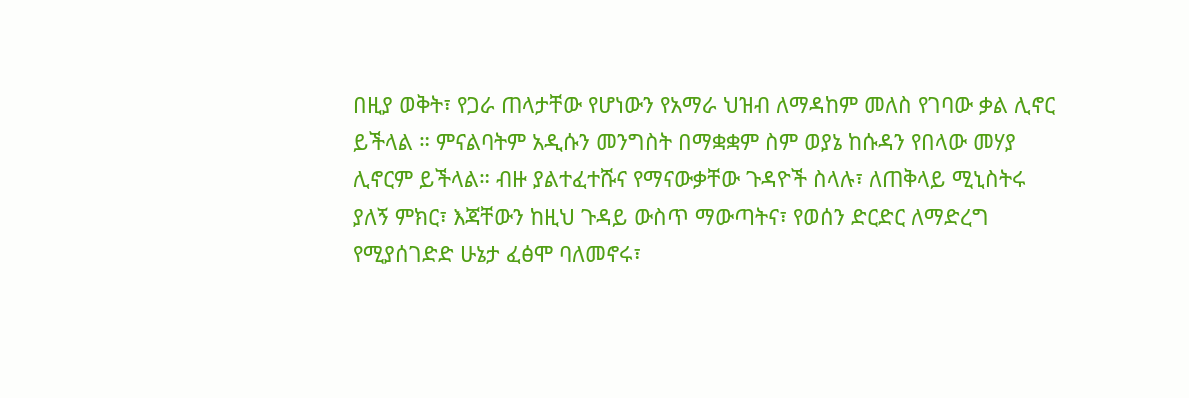በዚያ ወቅት፣ የጋራ ጠላታቸው የሆነውን የአማራ ህዝብ ለማዳከም መለስ የገባው ቃል ሊኖር ይችላል ። ምናልባትም አዲሱን መንግስት በማቋቋም ስም ወያኔ ከሱዳን የበላው መሃያ ሊኖርም ይችላል። ብዙ ያልተፈተሹና የማናውቃቸው ጉዳዮች ስላሉ፣ ለጠቅላይ ሚኒስትሩ ያለኝ ምክር፣ እጃቸውን ከዚህ ጉዳይ ውስጥ ማውጣትና፣ የወሰን ድርድር ለማድረግ የሚያሰገድድ ሁኔታ ፈፅሞ ባለመኖሩ፣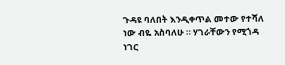ጉዳዩ ባለበት እንዲቀጥል መተው የተሻለ ነው ብዬ አስባለሁ ። ሃገራቸውን የሚጎዳ ነገር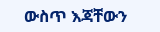ውስጥ እጃቸውን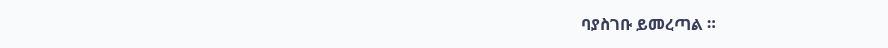ባያስገቡ ይመረጣል ።